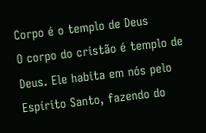Corpo é o templo de Deus
O corpo do cristão é templo de Deus. Ele habita em nós pelo Espírito Santo, fazendo do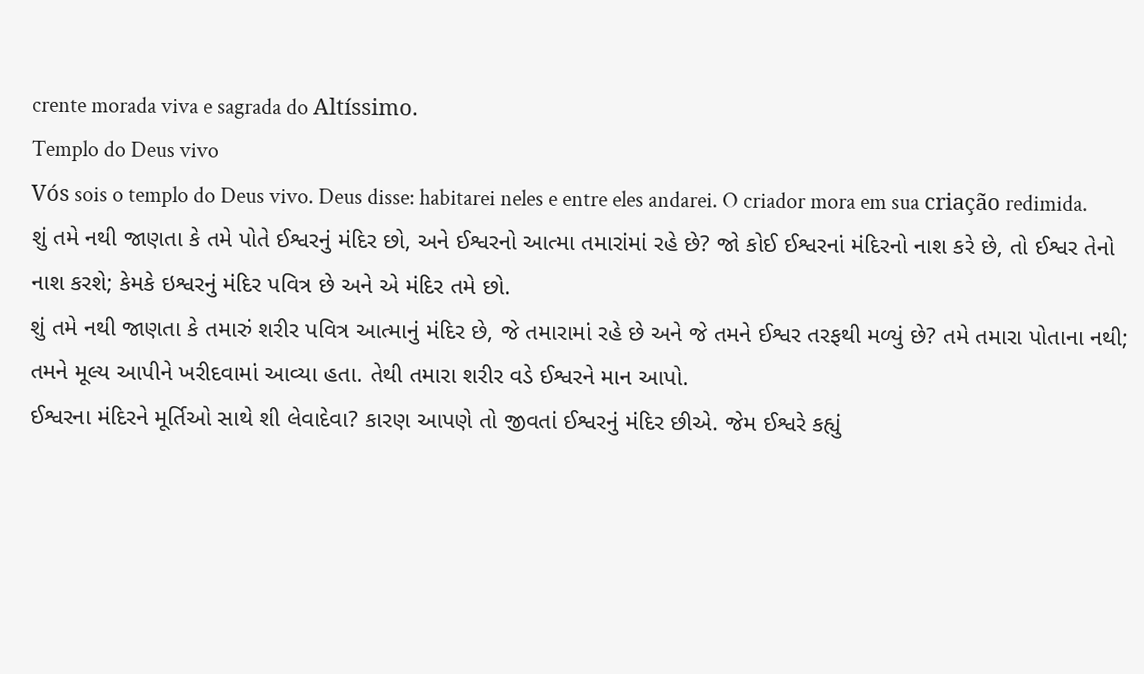crente morada viva e sagrada do Altíssimo.
Templo do Deus vivo
Vós sois o templo do Deus vivo. Deus disse: habitarei neles e entre eles andarei. O criador mora em sua criação redimida.
શું તમે નથી જાણતા કે તમે પોતે ઈશ્વરનું મંદિર છો, અને ઈશ્વરનો આત્મા તમારાંમાં રહે છે? જો કોઈ ઈશ્વરનાં મંદિરનો નાશ કરે છે, તો ઈશ્વર તેનો નાશ કરશે; કેમકે ઇશ્વરનું મંદિર પવિત્ર છે અને એ મંદિર તમે છો.
શું તમે નથી જાણતા કે તમારું શરીર પવિત્ર આત્માનું મંદિર છે, જે તમારામાં રહે છે અને જે તમને ઈશ્વર તરફથી મળ્યું છે? તમે તમારા પોતાના નથી; તમને મૂલ્ય આપીને ખરીદવામાં આવ્યા હતા. તેથી તમારા શરીર વડે ઈશ્વરને માન આપો.
ઈશ્વરના મંદિરને મૂર્તિઓ સાથે શી લેવાદેવા? કારણ આપણે તો જીવતાં ઈશ્વરનું મંદિર છીએ. જેમ ઈશ્વરે કહ્યું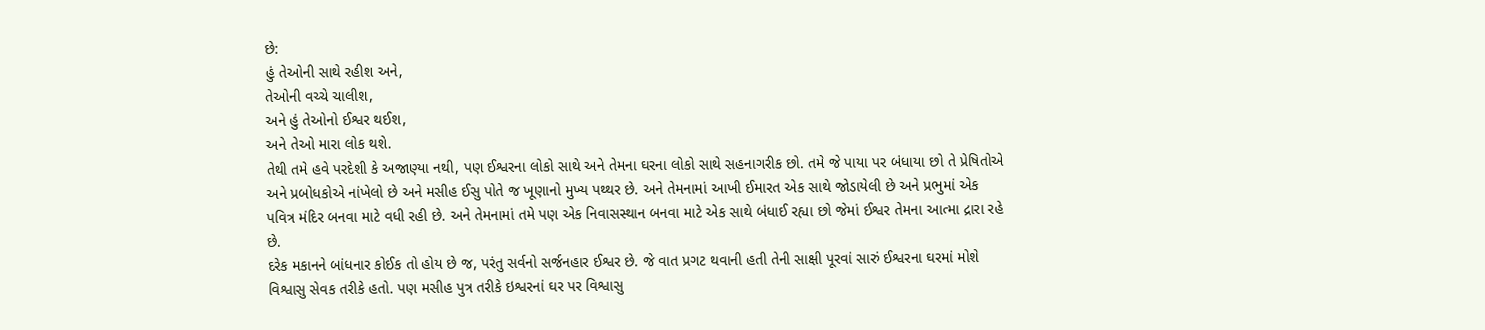છે:
હું તેઓની સાથે રહીશ અને,
તેઓની વચ્ચે ચાલીશ,
અને હું તેઓનો ઈશ્વર થઈશ,
અને તેઓ મારા લોક થશે.
તેથી તમે હવે પરદેશી કે અજાણ્યા નથી, પણ ઈશ્વરના લોકો સાથે અને તેમના ઘરના લોકો સાથે સહનાગરીક છો. તમે જે પાયા પર બંધાયા છો તે પ્રેષિતોએ અને પ્રબોધકોએ નાંખેલો છે અને મસીહ ઈસુ પોતે જ ખૂણાનો મુખ્ય પથ્થર છે. અને તેમનામાં આખી ઈમારત એક સાથે જોડાયેલી છે અને પ્રભુમાં એક પવિત્ર મંદિર બનવા માટે વધી રહી છે. અને તેમનામાં તમે પણ એક નિવાસસ્થાન બનવા માટે એક સાથે બંધાઈ રહ્યા છો જેમાં ઈશ્વર તેમના આત્મા દ્રારા રહે છે.
દરેક મકાનને બાંધનાર કોઈક તો હોય છે જ, પરંતુ સર્વનો સર્જનહાર ઈશ્વર છે. જે વાત પ્રગટ થવાની હતી તેની સાક્ષી પૂરવાં સારું ઈશ્વરના ઘરમાં મોશે વિશ્વાસુ સેવક તરીકે હતો. પણ મસીહ પુત્ર તરીકે ઇશ્વરનાં ઘર પર વિશ્વાસુ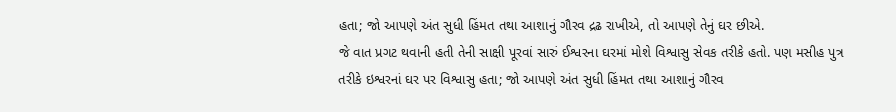હતા; જો આપણે અંત સુધી હિંમત તથા આશાનું ગૌરવ દ્રઢ રાખીએ, તો આપણે તેનું ઘર છીએ.
જે વાત પ્રગટ થવાની હતી તેની સાક્ષી પૂરવાં સારું ઈશ્વરના ઘરમાં મોશે વિશ્વાસુ સેવક તરીકે હતો. પણ મસીહ પુત્ર તરીકે ઇશ્વરનાં ઘર પર વિશ્વાસુ હતા; જો આપણે અંત સુધી હિંમત તથા આશાનું ગૌરવ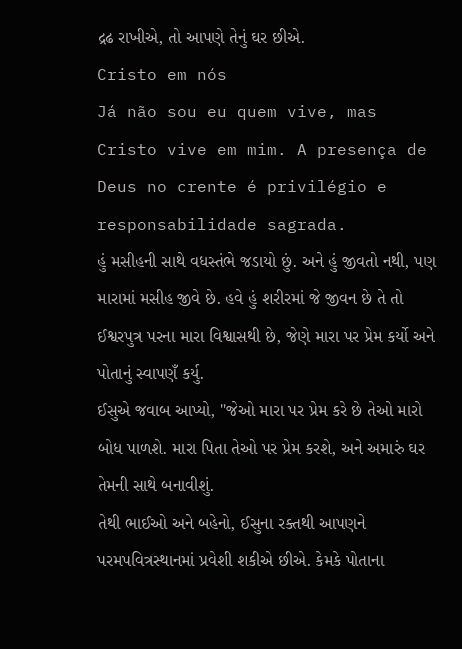દ્રઢ રાખીએ, તો આપણે તેનું ઘર છીએ.
Cristo em nós
Já não sou eu quem vive, mas Cristo vive em mim. A presença de Deus no crente é privilégio e responsabilidade sagrada.
હું મસીહની સાથે વધસ્તંભે જડાયો છું. અને હું જીવતો નથી, પણ મારામાં મસીહ જીવે છે. હવે હું શરીરમાં જે જીવન છે તે તો ઈશ્વરપુત્ર પરના મારા વિશ્વાસથી છે, જેણે મારા પર પ્રેમ કર્યો અને પોતાનું સ્વાપણઁ કર્યુ.
ઈસુએ જવાબ આપ્યો, "જેઓ મારા પર પ્રેમ કરે છે તેઓ મારો બોધ પાળશે. મારા પિતા તેઓ પર પ્રેમ કરશે, અને અમારું ઘર તેમની સાથે બનાવીશું.
તેથી ભાઈઓ અને બહેનો, ઈસુના રક્તથી આપણને પરમપવિત્રસ્થાનમાં પ્રવેશી શકીએ છીએ. કેમકે પોતાના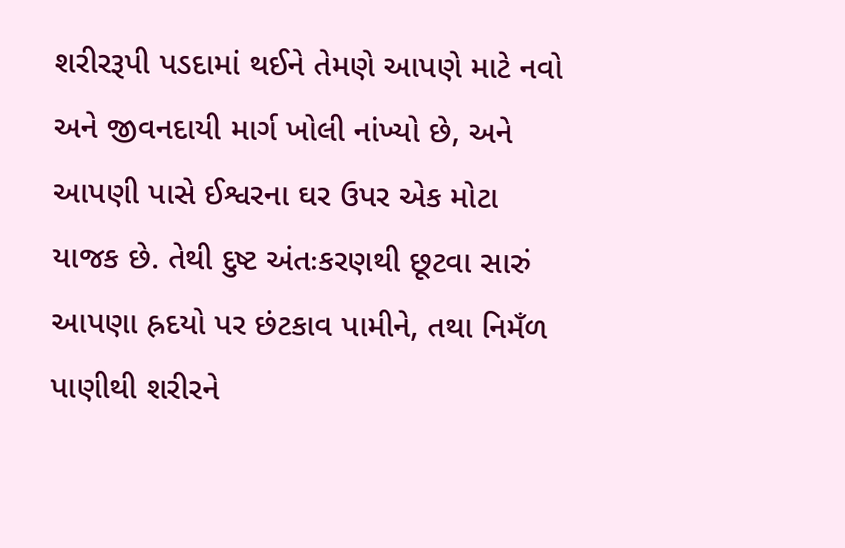શરીરરૂપી પડદામાં થઈને તેમણે આપણે માટે નવો અને જીવનદાયી માર્ગ ખોલી નાંખ્યો છે, અને આપણી પાસે ઈશ્વરના ઘર ઉપર એક મોટા યાજક છે. તેથી દુષ્ટ અંતઃકરણથી છૂટવા સારું આપણા હ્રદયો પર છંટકાવ પામીને, તથા નિમઁળ પાણીથી શરીરને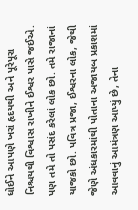ધોઈને આપણે ખરાં હૃદયથી અને પૂરેપૂરા નિશ્ચયથી વિશ્વાસ રાખીને ઈશ્વર પાસે જઈએ.
પણ તમે તો પસંદ કરેલાં લોક છો. તમે રાજાનાં યાજકો છો. પવિત્ર પ્રજા, ઈશ્વરના લોક, જેથી જેણે અંધકારમાંથી પોતાના અજાયબ પ્રકાશમાં આવવાનું આમંત્રણ આપ્યું છે, તેના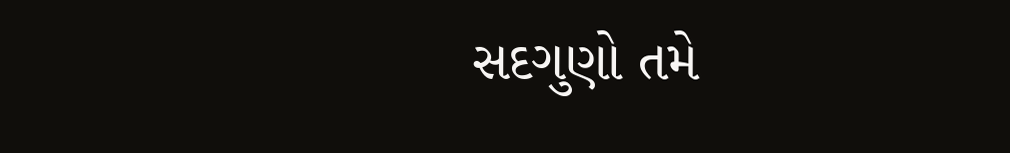સદગુણો તમે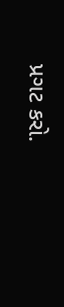પ્રગટ કરો.